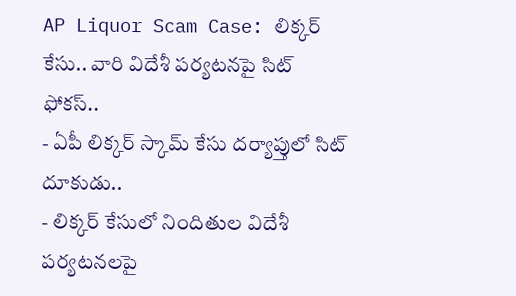AP Liquor Scam Case: లిక్కర్ కేసు.. వారి విదేశీ పర్యటనపై సిట్ ఫోకస్..
- ఏపీ లిక్కర్ స్కామ్ కేసు దర్యాప్తులో సిట్ దూకుడు..
- లిక్కర్ కేసులో నిందితుల విదేశీ పర్యటనలపై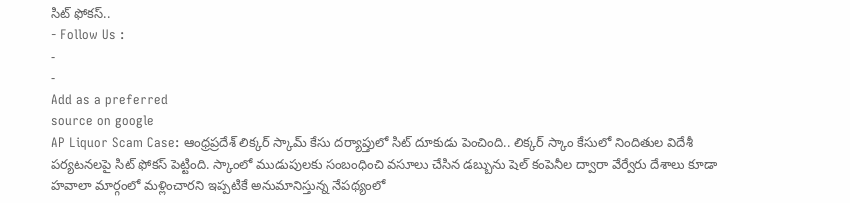సిట్ ఫోకస్..
- Follow Us :
-
-
Add as a preferred
source on google
AP Liquor Scam Case: ఆంధ్రప్రదేశ్ లిక్కర్ స్కామ్ కేసు దర్యాప్తులో సిట్ దూకుడు పెంచింది.. లిక్కర్ స్కాం కేసులో నిందితుల విదేశీ పర్యటనలపై సిట్ ఫోకస్ పెట్టింది. స్కాంలో ముడుపులకు సంబంధించి వసూలు చేసిన డబ్బును షెల్ కంపెనీల ద్వారా వేర్వేరు దేశాలు కూడా హవాలా మార్గంలో మళ్లించారని ఇప్పటికే అనుమానిస్తున్న నేపథ్యంలో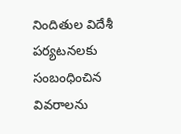నిందితుల విదేశీ పర్యటనలకు సంబంధించిన వివరాలను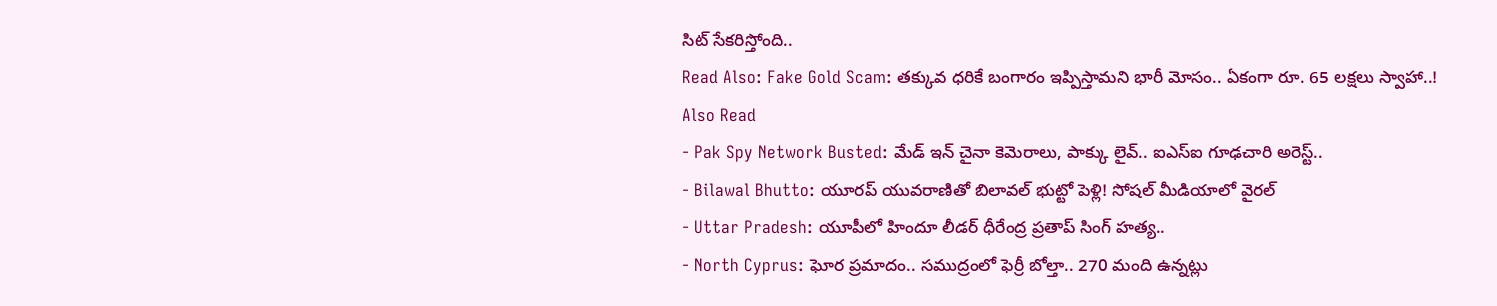సిట్ సేకరిస్తోంది..
Read Also: Fake Gold Scam: తక్కువ ధరికే బంగారం ఇప్పిస్తామని భారీ మోసం.. ఏకంగా రూ. 65 లక్షలు స్వాహా..!
Also Read
- Pak Spy Network Busted: మేడ్ ఇన్ చైనా కెమెరాలు, పాక్కు లైవ్.. ఐఎస్ఐ గూఢచారి అరెస్ట్..
- Bilawal Bhutto: యూరప్ యువరాణితో బిలావల్ భుట్టో పెళ్లి! సోషల్ మీడియాలో వైరల్
- Uttar Pradesh: యూపీలో హిందూ లీడర్ ధీరేంద్ర ప్రతాప్ సింగ్ హత్య..
- North Cyprus: ఘోర ప్రమాదం.. సముద్రంలో ఫెర్రీ బోల్తా.. 270 మంది ఉన్నట్లు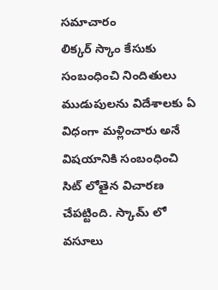సమాచారం
లిక్కర్ స్కాం కేసుకు సంబంధించి నిందితులు ముడుపులను విదేశాలకు ఏ విధంగా మళ్లించారు అనే విషయానికి సంబంధించి సిట్ లోతైన విచారణ చేపట్టింది. స్కామ్ లో వసూలు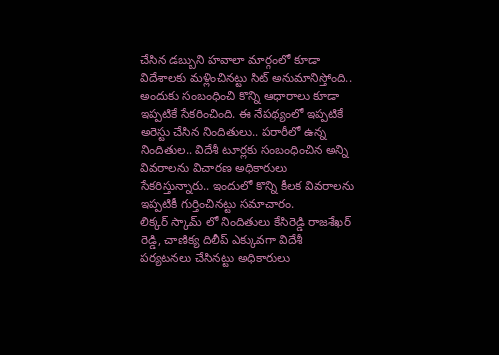చేసిన డబ్బుని హవాలా మార్గంలో కూడా విదేశాలకు మళ్లించినట్టు సిట్ అనుమానిస్తోంది.. అందుకు సంబంధించి కొన్ని ఆధారాలు కూడా ఇప్పటికే సేకరించింది. ఈ నేపథ్యంలో ఇప్పటికే అరెస్టు చేసిన నిందితులు.. పరారీలో ఉన్న నిందితుల.. విదేశీ టూర్లకు సంబంధించిన అన్ని వివరాలను విచారణ అధికారులు సేకరిస్తున్నారు.. ఇందులో కొన్ని కీలక వివరాలను ఇప్పటికీ గుర్తించినట్టు సమాచారం.
లిక్కర్ స్కామ్ లో నిందితులు కేసిరెడ్డి రాజశేఖర్ రెడ్డి, చాణిక్య దిలీప్ ఎక్కువగా విదేశీ పర్యటనలు చేసినట్టు అధికారులు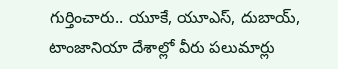గుర్తించారు.. యూకే, యూఎస్, దుబాయ్, టాంజానియా దేశాల్లో వీరు పలుమార్లు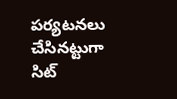పర్యటనలు చేసినట్టుగా సిట్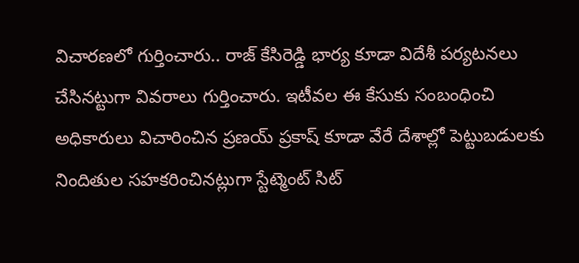విచారణలో గుర్తించారు.. రాజ్ కేసిరెడ్డి భార్య కూడా విదేశీ పర్యటనలు చేసినట్టుగా వివరాలు గుర్తించారు. ఇటీవల ఈ కేసుకు సంబంధించి అధికారులు విచారించిన ప్రణయ్ ప్రకాష్ కూడా వేరే దేశాల్లో పెట్టుబడులకు నిందితుల సహకరించినట్లుగా స్టేట్మెంట్ సిట్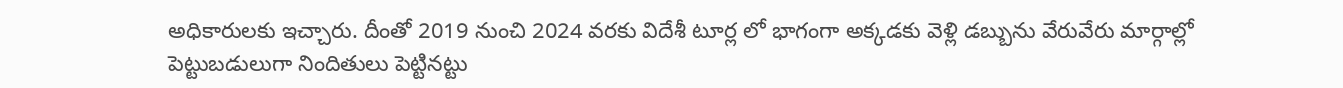అధికారులకు ఇచ్చారు. దీంతో 2019 నుంచి 2024 వరకు విదేశీ టూర్ల లో భాగంగా అక్కడకు వెళ్లి డబ్బును వేరువేరు మార్గాల్లో పెట్టుబడులుగా నిందితులు పెట్టినట్టు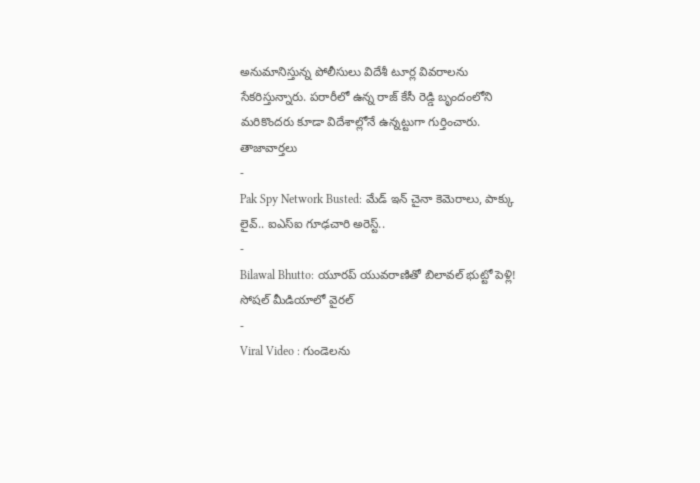అనుమానిస్తున్న పోలీసులు విదేశీ టూర్ల వివరాలను సేకరిస్తున్నారు. పరారీలో ఉన్న రాజ్ కేసీ రెడ్డి బృందంలోని మరికొందరు కూడా విదేశాల్లోనే ఉన్నట్టుగా గుర్తించారు.
తాజావార్తలు
-
Pak Spy Network Busted: మేడ్ ఇన్ చైనా కెమెరాలు, పాక్కు లైవ్.. ఐఎస్ఐ గూఢచారి అరెస్ట్..
-
Bilawal Bhutto: యూరప్ యువరాణితో బిలావల్ భుట్టో పెళ్లి! సోషల్ మీడియాలో వైరల్
-
Viral Video : గుండెలను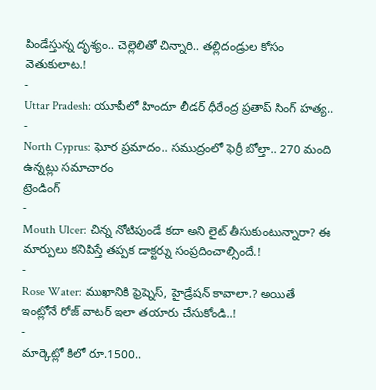పిండేస్తున్న దృశ్యం.. చెల్లెలితో చిన్నారి.. తల్లిదండ్రుల కోసం వెతుకులాట.!
-
Uttar Pradesh: యూపీలో హిందూ లీడర్ ధీరేంద్ర ప్రతాప్ సింగ్ హత్య..
-
North Cyprus: ఘోర ప్రమాదం.. సముద్రంలో ఫెర్రీ బోల్తా.. 270 మంది ఉన్నట్లు సమాచారం
ట్రెండింగ్
-
Mouth Ulcer: చిన్న నోటిపుండే కదా అని లైట్ తీసుకుంటున్నారా? ఈ మార్పులు కనిపిస్తే తప్పక డాక్టర్ను సంప్రదించాల్సిందే.!
-
Rose Water: ముఖానికి ఫ్రెష్నెస్, హైడ్రేషన్ కావాలా.? అయితే ఇంట్లోనే రోజ్ వాటర్ ఇలా తయారు చేసుకోండి..!
-
మార్కెట్లో కిలో రూ.1500..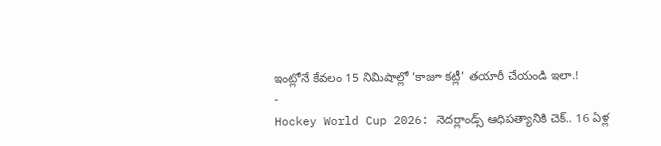ఇంట్లోనే కేవలం 15 నిమిషాల్లో ‘కాజూ కట్లీ’ తయారీ చేయండి ఇలా.!
-
Hockey World Cup 2026: నెదర్లాండ్స్ ఆధిపత్యానికి చెక్.. 16 ఏళ్ల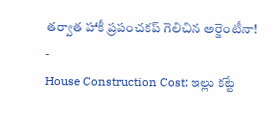తర్వాత హాకీ ప్రపంచకప్ గెలిచిన అర్జెంటీనా!
-
House Construction Cost: ఇల్లు కట్టే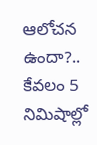ఆలోచన ఉందా?.. కేవలం 5 నిమిషాల్లో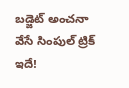బడ్జెట్ అంచనా వేసే సింపుల్ ట్రిక్ ఇదే!